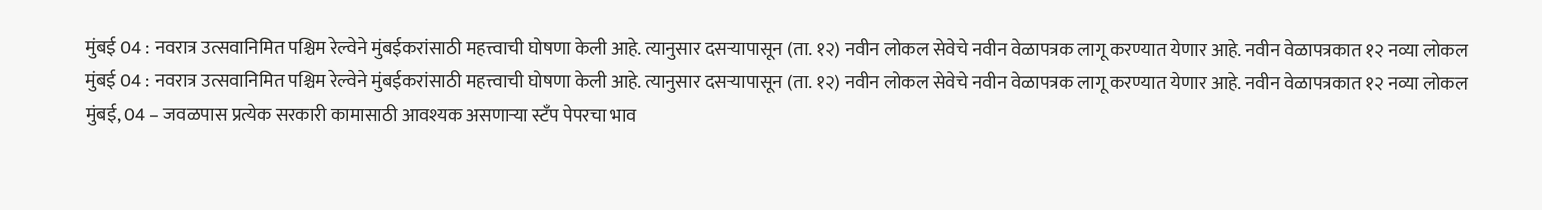मुंबई 04 : नवरात्र उत्सवानिमित पश्चिम रेल्वेने मुंबईकरांसाठी महत्त्वाची घोषणा केली आहे. त्यानुसार दसऱ्यापासून (ता. १२) नवीन लोकल सेवेचे नवीन वेळापत्रक लागू करण्यात येणार आहे. नवीन वेळापत्रकात १२ नव्या लोकल
मुंबई 04 : नवरात्र उत्सवानिमित पश्चिम रेल्वेने मुंबईकरांसाठी महत्त्वाची घोषणा केली आहे. त्यानुसार दसऱ्यापासून (ता. १२) नवीन लोकल सेवेचे नवीन वेळापत्रक लागू करण्यात येणार आहे. नवीन वेळापत्रकात १२ नव्या लोकल
मुंबई, 04 – जवळपास प्रत्येक सरकारी कामासाठी आवश्यक असणाऱ्या स्टँप पेपरचा भाव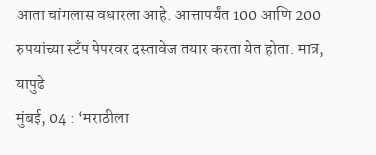आता चांगलास वधारला आहे. आत्तापर्यंत 100 आणि 200 रुपयांच्या स्टँप पेपरवर दस्तावेज तयार करता येत होता. मात्र, यापुढे
मुंबई, 04 : ‘मराठीला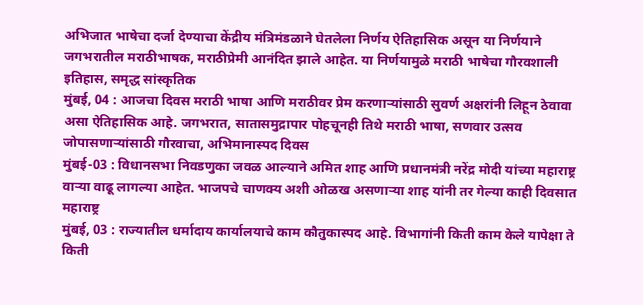अभिजात भाषेचा दर्जा देण्याचा केंद्रीय मंत्रिमंडळाने घेतलेला निर्णय ऐतिहासिक असून या निर्णयाने जगभरातील मराठीभाषक, मराठीप्रेमी आनंदित झाले आहेत. या निर्णयामुळे मराठी भाषेचा गौरवशाली इतिहास, समृद्ध सांस्कृतिक
मुंबई, 04 : आजचा दिवस मराठी भाषा आणि मराठीवर प्रेम करणाऱ्यांसाठी सुवर्ण अक्षरांनी लिहून ठेवावा असा ऐतिहासिक आहे. जगभरात, सातासमुद्रापार पोहचूनही तिथे मराठी भाषा, सणवार उत्सव जोपासणाऱ्यांसाठी गौरवाचा, अभिमानास्पद दिवस
मुंबई-03 : विधानसभा निवडणुका जवळ आल्याने अमित शाह आणि प्रधानमंत्री नरेंद्र मोदी यांच्या महाराष्ट्र वाऱ्या वाढू लागल्या आहेत. भाजपचे चाणक्य अशी ओळख असणाऱ्या शाह यांनी तर गेल्या काही दिवसात महाराष्ट्र
मुंबई, 03 : राज्यातील धर्मादाय कार्यालयाचे काम कौतुकास्पद आहे. विभागांनी किती काम केले यापेक्षा ते किती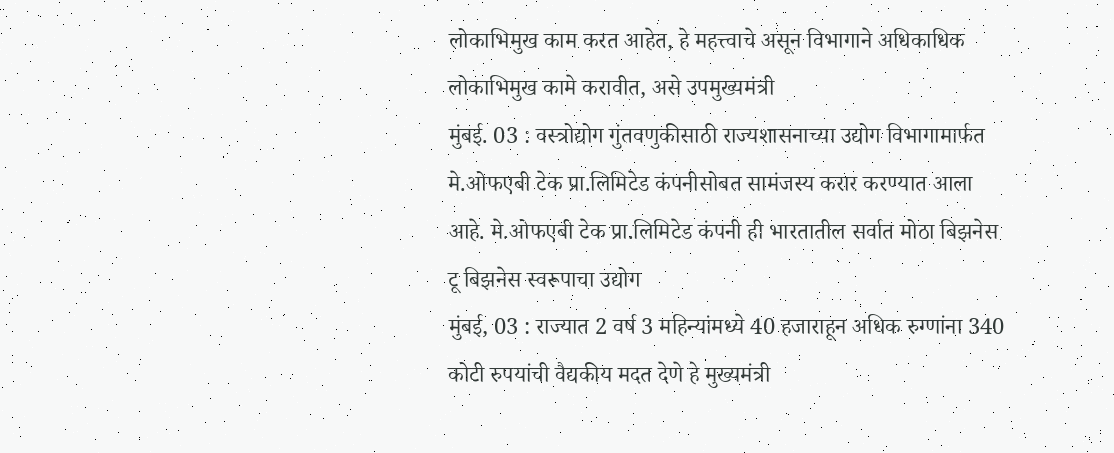लोकाभिमुख काम करत आहेत, हे महत्त्वाचे असून विभागाने अधिकाधिक लोकाभिमुख कामे करावीत, असे उपमुख्यमंत्री
मुंबई. 03 : वस्त्रोद्योग गुंतवणुकीसाठी राज्यशासनाच्या उद्योग विभागामार्फत मे.ओफएबी टेक प्रा.लिमिटेड कंपनीसोबत सामंजस्य करार करण्यात आला आहे. मे.ओफएबी टेक प्रा.लिमिटेड कंपनी ही भारतातील सर्वात मोठा बिझनेस टू बिझनेस स्वरूपाचा उद्योग
मुंबई, 03 : राज्यात 2 वर्ष 3 महिन्यांमध्ये 40 हजाराहून अधिक रुग्णांना 340 कोटी रुपयांची वैद्यकीय मदत देणे हे मुख्यमंत्री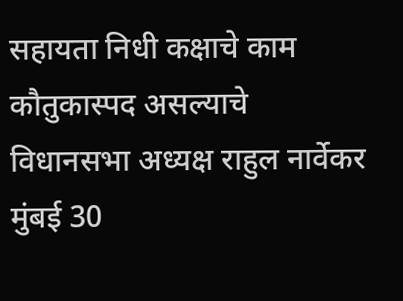सहायता निधी कक्षाचे काम कौतुकास्पद असल्याचे विधानसभा अध्यक्ष राहुल नार्वेकर
मुंबई 30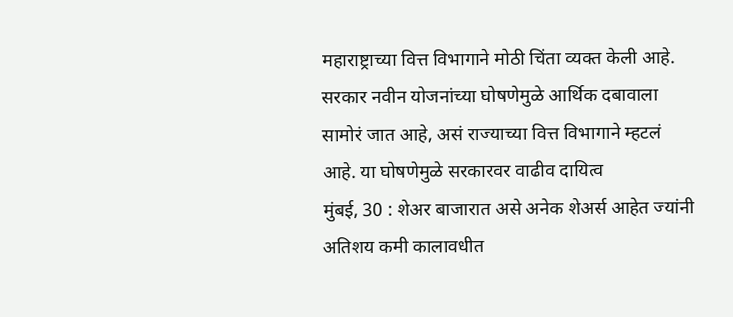महाराष्ट्राच्या वित्त विभागाने मोठी चिंता व्यक्त केली आहे. सरकार नवीन योजनांच्या घोषणेमुळे आर्थिक दबावाला सामोरं जात आहे, असं राज्याच्या वित्त विभागाने म्हटलं आहे. या घोषणेमुळे सरकारवर वाढीव दायित्व
मुंबई, 30 : शेअर बाजारात असे अनेक शेअर्स आहेत ज्यांनी अतिशय कमी कालावधीत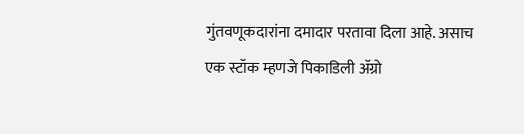गुंतवणूकदारांना दमादार परतावा दिला आहे. असाच एक स्टॉक म्हणजे पिकाडिली ॲग्रो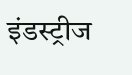इंडस्ट्रीज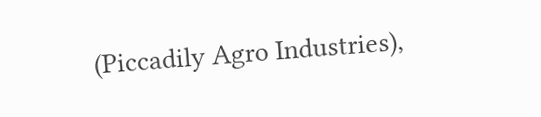(Piccadily Agro Industries),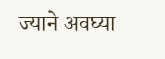ज्याने अवघ्या